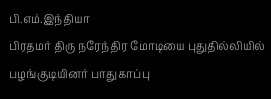பி.எம்.இந்தியா
பிரதமர் திரு நரேந்திர மோடியை புதுதில்லியில் பழங்குடியினர் பாதுகாப்பு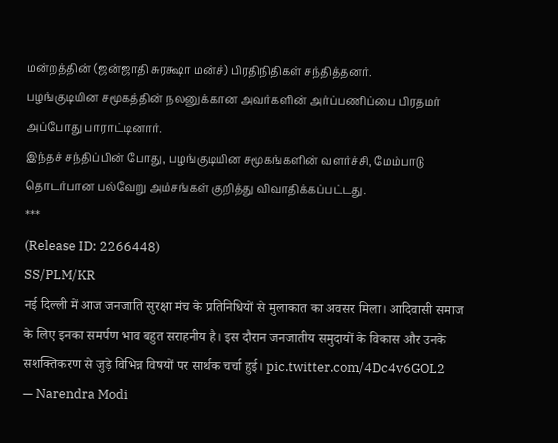மன்றத்தின் (ஜன்ஜாதி சுரக்ஷா மன்ச்) பிரதிநிதிகள் சந்தித்தனர்.
பழங்குடியின சமூகத்தின் நலனுக்கான அவர்களின் அர்ப்பணிப்பை பிரதமர் அப்போது பாராட்டினார்.
இந்தச் சந்திப்பின் போது, பழங்குடியின சமூகங்களின் வளர்ச்சி, மேம்பாடு தொடர்பான பல்வேறு அம்சங்கள் குறித்து விவாதிக்கப்பட்டது.
***
(Release ID: 2266448)
SS/PLM/KR
नई दिल्ली में आज जनजाति सुरक्षा मंच के प्रतिनिधियों से मुलाकात का अवसर मिला। आदिवासी समाज के लिए इनका समर्पण भाव बहुत सराहनीय है। इस दौरान जनजातीय समुदायों के विकास और उनके सशक्तिकरण से जुड़े विभिन्न विषयों पर सार्थक चर्चा हुई। pic.twitter.com/4Dc4v6GOL2
— Narendra Modi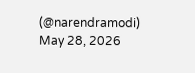(@narendramodi) May 28, 2026